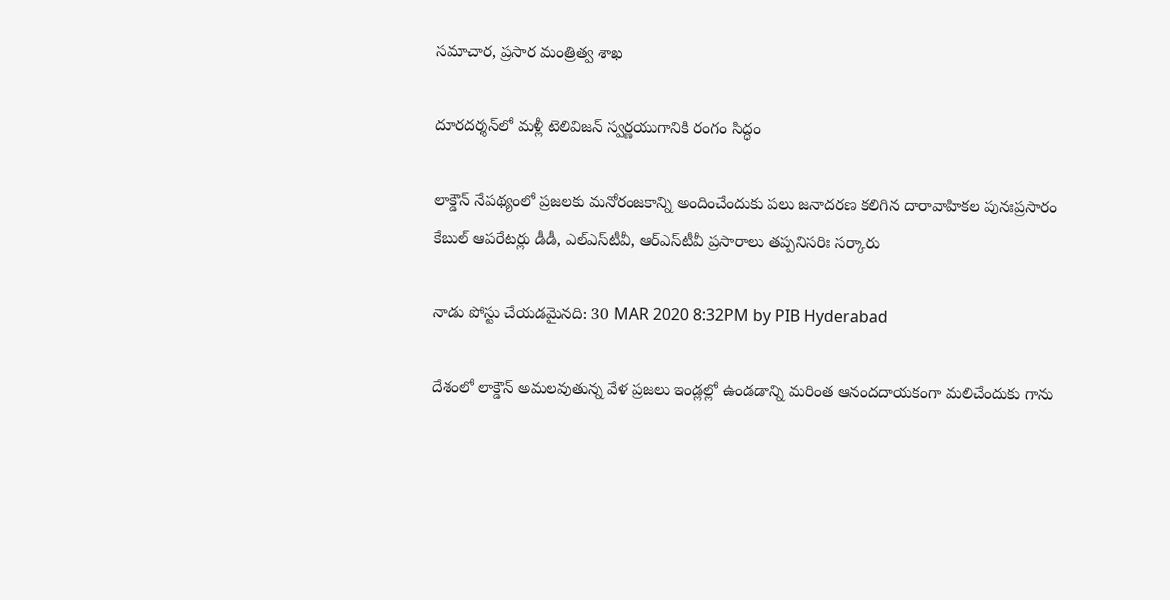సమాచార, ప్రసార మంత్రిత్వ శాఖ

దూర‌ద‌ర్శ‌న్‌లో మ‌ళ్లీ టెలివిజ‌న్ స్వ‌ర్ణ‌యుగానికి రంగం సిద్ధం

లాక్డౌన్ నేప‌థ్యంలో ప్ర‌జ‌ల‌కు మ‌నోరంజ‌కాన్ని అందించేందుకు ప‌లు జ‌నాద‌ర‌ణ క‌లిగిన దారావాహిక‌ల పునఃప్ర‌సారం
కేబుల్ ఆప‌రేట‌ర్లు డీడీ, ఎల్ఎస్‌టీవీ, ఆర్ఎస్‌టీవీ ప్ర‌సారాలు త‌ప్ప‌నిస‌రిః స‌ర్కారు

నాడు పోస్టు చేయడమైనది: 30 MAR 2020 8:32PM by PIB Hyderabad

దేశంలో లాక్డౌన్ అమ‌ల‌వుతున్న వేళ‌ ప్ర‌జ‌లు ఇండ్లల్లో ఉండ‌డాన్ని మ‌రింత ఆనంద‌దాయ‌కంగా మ‌లిచేందుకు గాను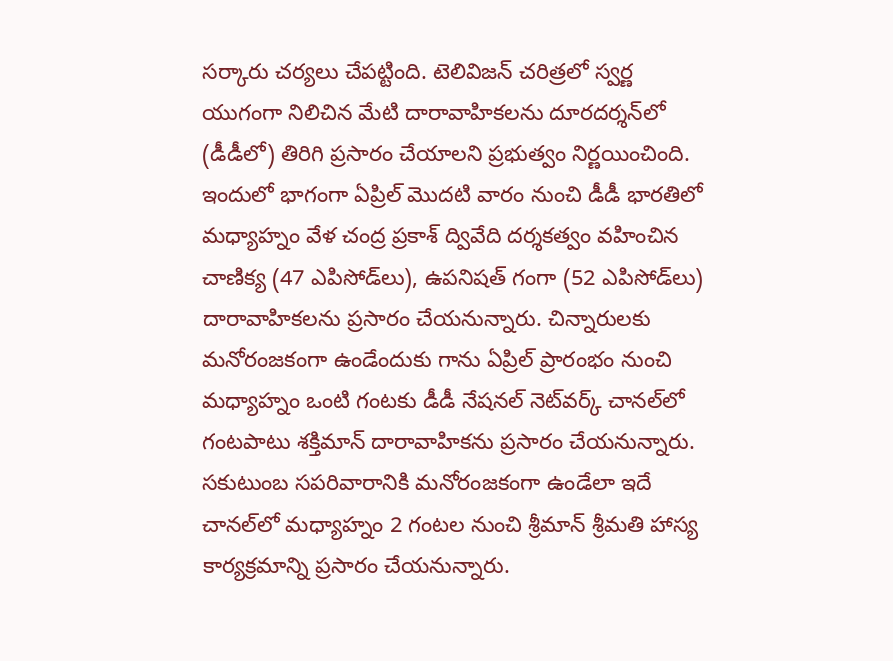స‌ర్కారు చ‌ర్య‌లు చేప‌ట్టింది. టెలివిజ‌న్ చ‌రిత్ర‌లో స్వ‌ర్ణ యుగంగా నిలిచిన మేటి దారావాహిక‌లను దూర‌ద‌ర్శ‌న్‌లో (డీడీలో) తిరిగి ప్ర‌సారం చేయాల‌ని ప్ర‌భుత్వం నిర్ణ‌యించింది. ఇందులో భాగంగా ఏప్రిల్ మొద‌టి వారం నుంచి డీడీ భార‌తిలో మ‌ధ్యాహ్నం వేళ‌ చంద్ర ప్ర‌కాశ్ ద్వివేది ద‌ర్శ‌క‌త్వం వహించిన చాణిక్య (47 ఎపిసోడ్‌లు), ఉప‌నిష‌త్ గంగా (52 ఎపిసోడ్‌లు) దారావాహిక‌ల‌ను ప్ర‌సారం చేయ‌నున్నారు. చిన్నారుల‌కు మ‌నోరంజ‌కంగా ఉండేందుకు గాను ఏప్రిల్ ప్రారంభం నుంచి మ‌ధ్యాహ్నం ఒంటి గంట‌కు డీడీ నేష‌న‌ల్ నెట్‌వ‌ర్క్ చాన‌ల్‌లో గంట‌పాటు శ‌క్తిమాన్ దారావాహిక‌ను ప్ర‌సారం చేయ‌నున్నారు. స‌కుటుంబ స‌ప‌రివారానికి మ‌నోరంజ‌కంగా ఉండేలా ఇదే చాన‌ల్‌లో మ‌ధ్యాహ్నం 2 గంట‌ల నుంచి శ్రీ‌మాన్ శ్రీ‌మ‌తి హాస్య కార్య‌క్రమాన్ని ప్రసారం చేయ‌నున్నారు.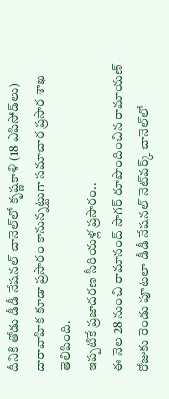దీనికి తోడు డీడీ నేష‌న‌ల్ చానెల్‌లో కృష్ణ‌కాళి (18 ఎపిసోడ్‌లు) దారావాహిక‌ కూడా ప్ర‌సారం కానున్న‌ట్టుగా స‌మాచార ప్ర‌సార శాఖ తెలిపింది.
ఇప్పటికే ప్రజాదరణ సీరియళ్ల ప్రసారం..
ఈ నెల 28 నుంచి రామానంద్ సాగ‌ర్ రూపొందించిన రామాయ‌ణ్ రోజుకు రెండు పూట‌లా డీడీ నేష‌న‌ల్ నెట్‌వ‌ర్క్ చానెల్‌లో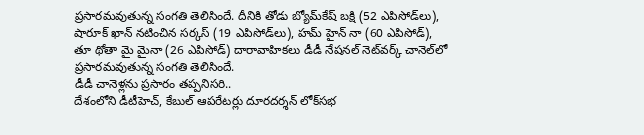ప్ర‌సారమ‌వుతున్న సంగ‌తి తెలిసిందే. దీనికి తోడు బ్యోమ్‌కేష్ బ‌క్షి (52 ఎపిసోడ్‌లు), షారూక్ ఖాన్ న‌టించిన స‌ర్క‌స్ (19 ఎపిసోడ్‌లు), హ‌మ్ హైన్ నా (60 ఎపిసోడ్‌), తూ థోతా మై మైనా (26 ఎపిసోడ్‌) దారావాహిక‌లు డీడీ నేష‌న‌ల్ నెట్‌వ‌ర్క్ చానెల్‌లో ప్ర‌సార‌మ‌వుతున్న సంగ‌తి తెలిసిందే.
డీడీ చానెళ్ల‌ను ప్ర‌సారం తప్పనిసరి..
దేశంలోని డీటీహెచ్‌, కేబుల్ ఆప‌రేట‌ర్లు దూర‌ద‌ర్శ‌న్ లోక్‌స‌భ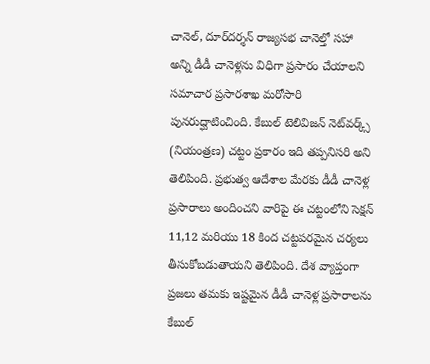చానెల్‌, దూర్‌ద‌ర్శ‌న్ రాజ్య‌స‌భ చానెల్తో స‌హా అన్ని డీడీ చానెళ్లను విధిగా ప్ర‌సారం చేయాల‌ని స‌మాచార ప్ర‌సార‌శాఖ మ‌రోసారి పున‌రుద్ఘాటించింది. కేబుల్ టెలివిజ‌న్ నెట్‌వ‌ర్క్స్ (నియంత్ర‌ణ‌) చ‌ట్టం ప్ర‌కారం ఇది త‌ప్ప‌నిస‌రి అని తెలిపింది. ప్రభుత్వ ఆదేశాల మేరకు డీడీ చానెళ్ల ప్రసారాలు అందించని వారిపై ఈ చ‌ట్టంలోని సెక్ష‌న్ 11,12 మ‌రియు 18 కింద చ‌ట్ట‌పరమైన చ‌ర్య‌లు తీసుకోబ‌డుతాయ‌ని తెలిపింది. దేశ వ్యాప్తంగా ప్ర‌జ‌లు త‌మ‌కు ఇష్ట‌మైన డీడీ చానెళ్ల ప్ర‌సారాల‌ను కేబుల్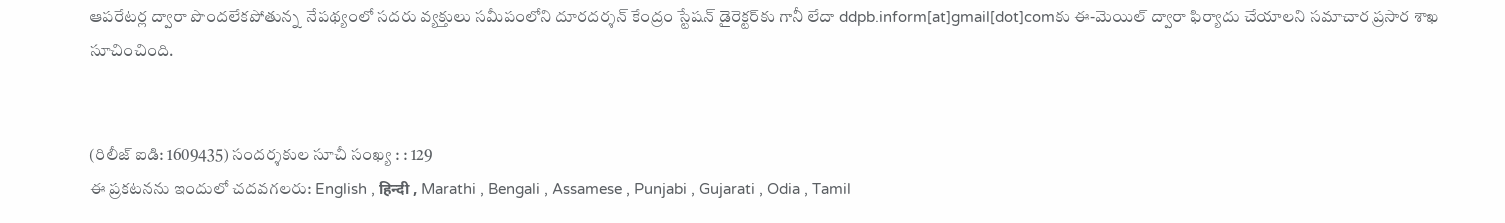ఆప‌రేట‌ర్ల ద్వారా పొంద‌లేక‌పోతున్న  నేపథ్యంలో సదరు వ్యక్తులు స‌మీపంలోని దూర‌ద‌ర్శ‌న్ కేంద్రం స్టేష‌న్ డైరెక్ట‌ర్‌కు గానీ లేదా ddpb.inform[at]gmail[dot]comకు ఈ-మెయిల్ ద్వారా ఫిర్యాదు చేయాల‌ని స‌మాచార ప్ర‌సార శాఖ సూచించింది.


(రిలీజ్ ఐడి: 1609435) సందర్శకుల సూచీ సంఖ్య : : 129
ఈ ప్రకటనను ఇందులో చదవగలరు: English , हिन्दी , Marathi , Bengali , Assamese , Punjabi , Gujarati , Odia , Tamil